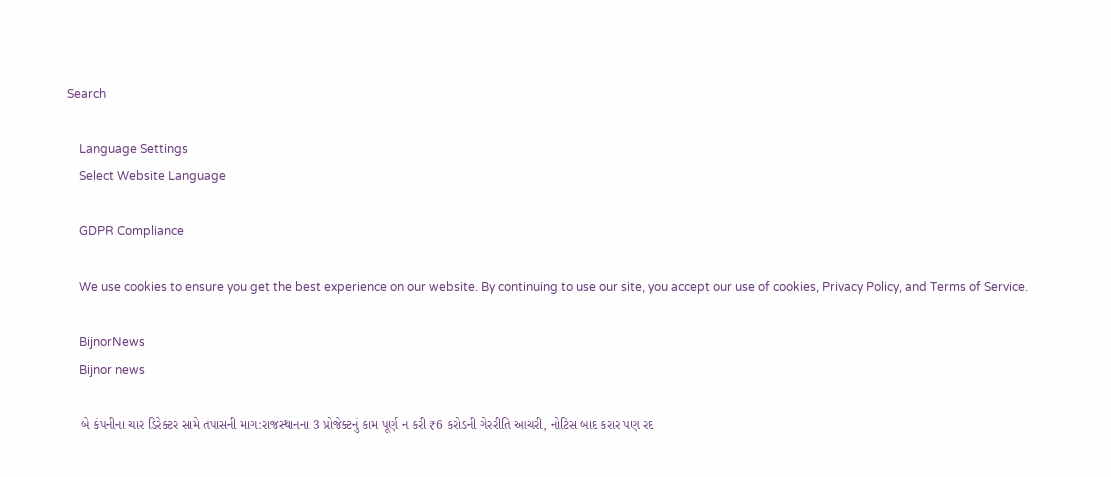Search

    Language Settings
    Select Website Language

    GDPR Compliance

    We use cookies to ensure you get the best experience on our website. By continuing to use our site, you accept our use of cookies, Privacy Policy, and Terms of Service.

    BijnorNews
    Bijnor news

    બે કંપનીના ચાર ડિરેક્ટર સામે તપાસની માગ:રાજસ્થાનના 3 પ્રોજેક્ટનું કામ પૂર્ણ ન કરી ₹6 કરોડની ગેરરીતિ આચરી, નોટિસ બાદ કરાર પણ રદ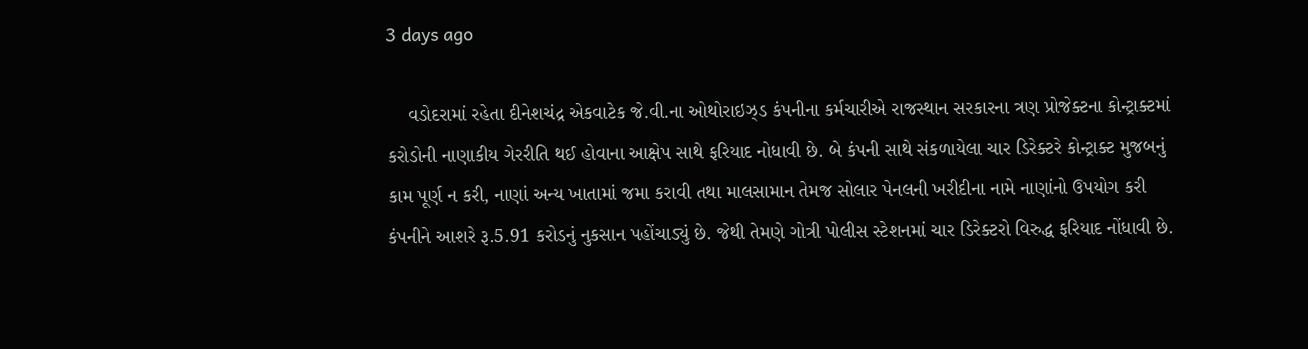3 days ago

    વડોદરામાં રહેતા દીનેશચંદ્ર એકવાટેક જે.વી.ના ઓથોરાઇઝ્ડ કંપનીના કર્મચારીએ રાજસ્થાન સરકારના ત્રણ પ્રોજેક્ટના કોન્ટ્રાક્ટમાં કરોડોની નાણાકીય ગેરરીતિ થઈ હોવાના આક્ષેપ સાથે ફરિયાદ નોધાવી છે. બે કંપની સાથે સંકળાયેલા ચાર ડિરેક્ટરે કોન્ટ્રાક્ટ મુજબનું કામ પૂર્ણ ન કરી, નાણાં અન્ય ખાતામાં જમા કરાવી તથા માલસામાન તેમજ સોલાર પેનલની ખરીદીના નામે નાણાંનો ઉપયોગ કરી કંપનીને આશરે રૂ.5.91 કરોડનું નુકસાન પહોંચાડ્યું છે. જેથી તેમણે ગોત્રી પોલીસ સ્ટેશનમાં ચાર ડિરેક્ટરો વિરુદ્ધ ફરિયાદ નોંધાવી છે.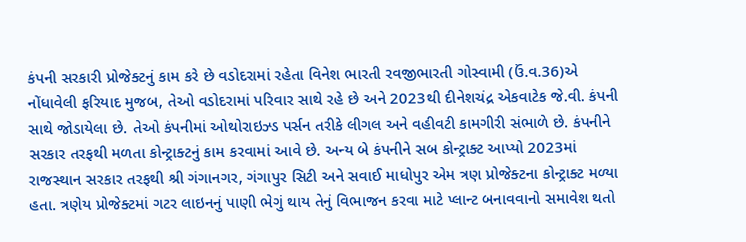કંપની સરકારી પ્રોજેક્ટનું કામ કરે છે વડોદરામાં રહેતા વિનેશ ભારતી રવજીભારતી ગોસ્વામી (ઉં.વ.36)એ નોંધાવેલી ફરિયાદ મુજબ, તેઓ વડોદરામાં પરિવાર સાથે રહે છે અને 2023થી દીનેશચંદ્ર એકવાટેક જે.વી. કંપની સાથે જોડાયેલા છે. તેઓ કંપનીમાં ઓથોરાઇઝ્ડ પર્સન તરીકે લીગલ અને વહીવટી કામગીરી સંભાળે છે. કંપનીને સરકાર તરફથી મળતા કોન્ટ્રાક્ટનું કામ કરવામાં આવે છે. અન્ય બે કંપનીને સબ કોન્ટ્રાક્ટ આપ્યો 2023માં રાજસ્થાન સરકાર તરફથી શ્રી ગંગાનગર, ગંગાપુર સિટી અને સવાઈ માધોપુર એમ ત્રણ પ્રોજેક્ટના કોન્ટ્રાક્ટ મળ્યા હતા. ત્રણેય પ્રોજેક્ટમાં ગટર લાઇનનું પાણી ભેગું થાય તેનું વિભાજન કરવા માટે પ્લાન્ટ બનાવવાનો સમાવેશ થતો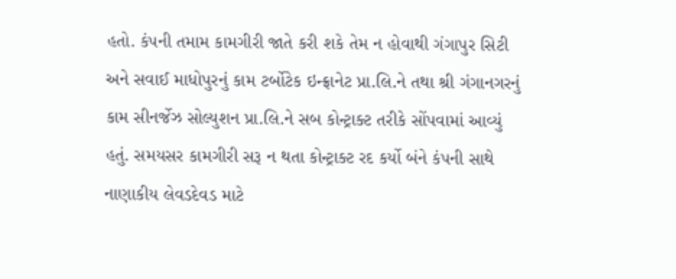હતો. કંપની તમામ કામગીરી જાતે કરી શકે તેમ ન હોવાથી ગંગાપુર સિટી અને સવાઈ માધોપુરનું કામ ટર્બોટેક ઇન્ફ્રાનેટ પ્રા.લિ.ને તથા શ્રી ગંગાનગરનું કામ સીનર્જેઝ સોલ્યુશન પ્રા.લિ.ને સબ કોન્ટ્રાક્ટ તરીકે સોંપવામાં આવ્યું હતું. સમયસર કામગીરી સરૂ ન થતા કોન્ટ્રાક્ટ રદ કર્યો બંને કંપની સાથે નાણાકીય લેવડદેવડ માટે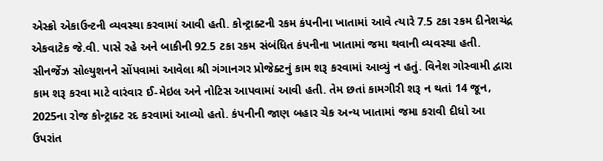એસ્ક્રો એકાઉન્ટની વ્યવસ્થા કરવામાં આવી હતી. કોન્ટ્રાક્ટની રકમ કંપનીના ખાતામાં આવે ત્યારે 7.5 ટકા રકમ દીનેશચંદ્ર એકવાટેક જે.વી. પાસે રહે અને બાકીની 92.5 ટકા રકમ સંબંધિત કંપનીના ખાતામાં જમા થવાની વ્યવસ્થા હતી. સીનર્જેઝ સોલ્યુશનને સોંપવામાં આવેલા શ્રી ગંગાનગર પ્રોજેક્ટનું કામ શરૂ કરવામાં આવ્યું ન હતું. વિનેશ ગોસ્વામી દ્વારા કામ શરૂ કરવા માટે વારંવાર ઈ-મેઇલ અને નોટિસ આપવામાં આવી હતી. તેમ છતાં કામગીરી શરૂ ન થતાં 14 જૂન, 2025ના રોજ કોન્ટ્રાક્ટ રદ કરવામાં આવ્યો હતો. કંપનીની જાણ બહાર ચેક અન્ય ખાતામાં જમા કરાવી દીધો આ ઉપરાંત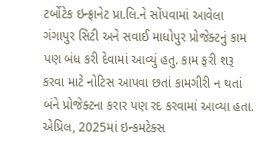ટર્બોટેક ઇન્ફ્રાનેટ પ્રા.લિ.ને સોંપવામાં આવેલા ગંગાપુર સિટી અને સવાઈ માધોપુર પ્રોજેક્ટનું કામ પણ બંધ કરી દેવામાં આવ્યું હતુ. કામ ફરી શરૂ કરવા માટે નોટિસ આપવા છતાં કામગીરી ન થતાં બંને પ્રોજેક્ટના કરાર પણ રદ કરવામાં આવ્યા હતા. એપ્રિલ, 2025માં ઇન્કમટેક્સ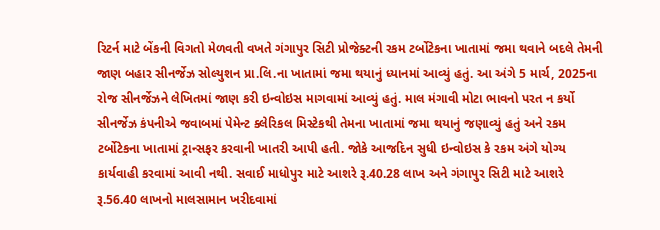રિટર્ન માટે બેંકની વિગતો મેળવતી વખતે ગંગાપુર સિટી પ્રોજેક્ટની રકમ ટર્બોટેકના ખાતામાં જમા થવાને બદલે તેમની જાણ બહાર સીનર્જેઝ સોલ્યુશન પ્રા.લિ.ના ખાતામાં જમા થયાનું ધ્યાનમાં આવ્યું હતું. આ અંગે 5 માર્ચ, 2025ના રોજ સીનર્જેઝને લેખિતમાં જાણ કરી ઇન્વોઇસ માગવામાં આવ્યું હતું. માલ મંગાવી મોટા ભાવનો પરત ન કર્યો સીનર્જેઝ કંપનીએ જવાબમાં પેમેન્ટ ક્લેરિકલ મિસ્ટેકથી તેમના ખાતામાં જમા થયાનું જણાવ્યું હતું અને રકમ ટર્બોટેકના ખાતામાં ટ્રાન્સફર કરવાની ખાતરી આપી હતી. જોકે આજદિન સુધી ઇન્વોઇસ કે રકમ અંગે યોગ્ય કાર્યવાહી કરવામાં આવી નથી. સવાઈ માધોપુર માટે આશરે રૂ.40.28 લાખ અને ગંગાપુર સિટી માટે આશરે રૂ.56.40 લાખનો માલસામાન ખરીદવામાં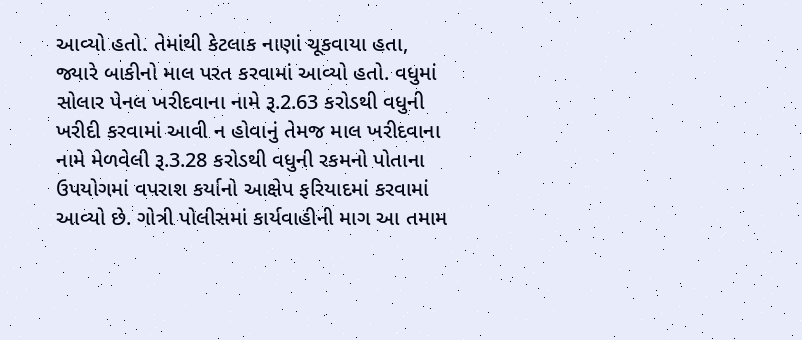આવ્યો હતો. તેમાંથી કેટલાક નાણાં ચૂકવાયા હતા, જ્યારે બાકીનો માલ પરત કરવામાં આવ્યો હતો. વધુમાં સોલાર પેનલ ખરીદવાના નામે રૂ.2.63 કરોડથી વધુની ખરીદી કરવામાં આવી ન હોવાનું તેમજ માલ ખરીદવાના નામે મેળવેલી રૂ.3.28 કરોડથી વધુની રકમનો પોતાના ઉપયોગમાં વપરાશ કર્યાનો આક્ષેપ ફરિયાદમાં કરવામાં આવ્યો છે. ગોત્રી પોલીસમાં કાર્યવાહીની માગ આ તમામ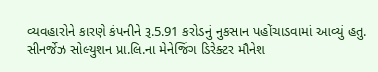વ્યવહારોને કારણે કંપનીને રૂ.5.91 કરોડનું નુકસાન પહોંચાડવામાં આવ્યું હતુ. સીનર્જેઝ સોલ્યુશન પ્રા.લિ.ના મેનેજિંગ ડિરેક્ટર મૌનેશ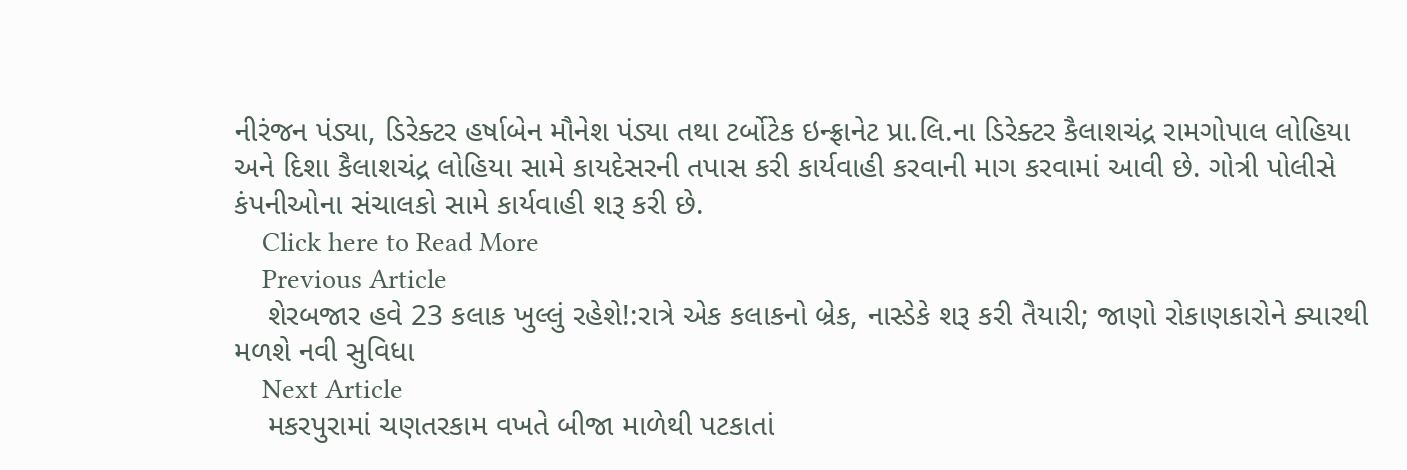નીરંજન પંડ્યા, ડિરેક્ટર હર્ષાબેન મૌનેશ પંડ્યા તથા ટર્બોટેક ઇન્ફ્રાનેટ પ્રા.લિ.ના ડિરેક્ટર કૈલાશચંદ્ર રામગોપાલ લોહિયા અને દિશા કૈલાશચંદ્ર લોહિયા સામે કાયદેસરની તપાસ કરી કાર્યવાહી કરવાની માગ કરવામાં આવી છે. ગોત્રી પોલીસે કંપનીઓના સંચાલકો સામે કાર્યવાહી શરૂ કરી છે.
    Click here to Read More
    Previous Article
    શેરબજાર હવે 23 કલાક ખુલ્લું રહેશે!:રાત્રે એક કલાકનો બ્રેક, નાસ્ડેકે શરૂ કરી તૈયારી; જાણો રોકાણકારોને ક્યારથી મળશે નવી સુવિધા
    Next Article
    મકરપુરામાં ચણતરકામ વખતે બીજા માળેથી પટકાતાં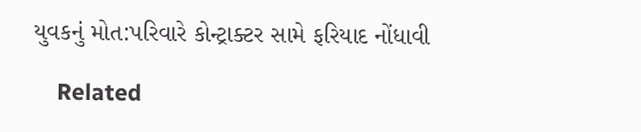યુવકનું મોત:પરિવારે કોન્ટ્રાક્ટર સામે ફરિયાદ નોંધાવી

    Related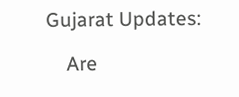Gujarat Updates:

    Are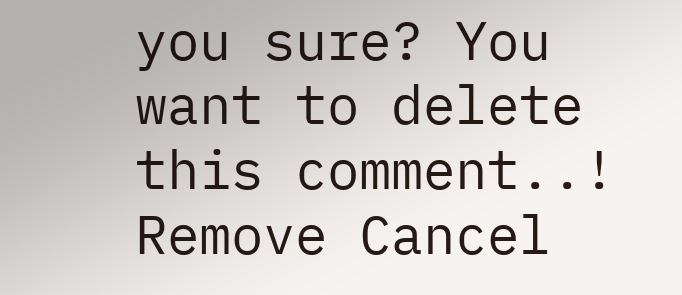you sure? You want to delete this comment..! Remove Cancel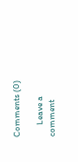Comments (0)

      Leave a comment